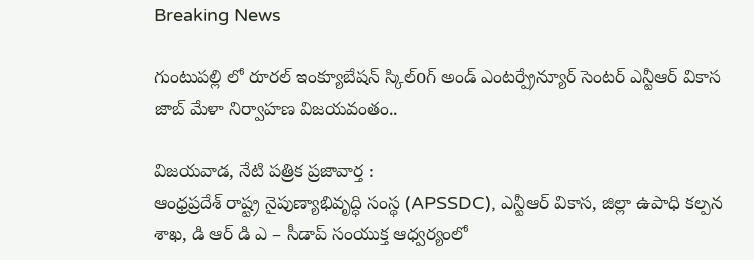Breaking News

గుంటుపల్లి లో రూరల్ ఇంక్యూబేషన్ స్కిల్oగ్ అండ్ ఎంటర్ప్రేన్యూర్ సెంటర్ ఎన్టీఆర్ వికాస జాబ్ మేళా నిర్వాహణ విజయవంతం..

విజ‌య‌వాడ, నేటి పత్రిక ప్రజావార్త :
ఆంధ్రప్రదేశ్ రాష్ట్ర నైపుణ్యాభివృద్ధి సంస్థ (APSSDC), ఎన్టీఆర్ వికాస, జిల్లా ఉపాధి కల్పన శాఖ, డి ఆర్ డి ఎ – సీడాప్ సంయుక్త ఆధ్వర్యంలో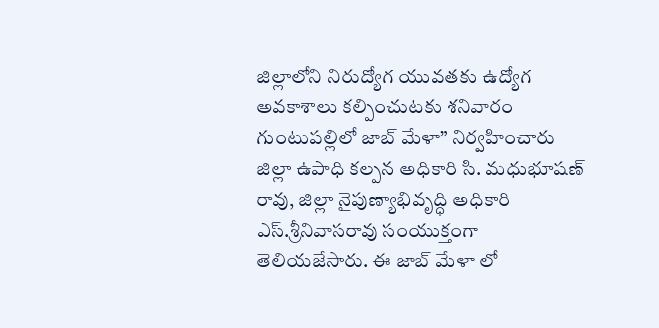జిల్లాలోని నిరుద్యోగ యువతకు ఉద్యోగ అవకాశాలు కల్పించుటకు శనివారం గుంటుపల్లిలో జాబ్ మేళా” నిర్వహించారు జిల్లా ఉపాధి కల్పన అధికారి సి. మధుభూషణ్ రావు, జిల్లా నైపుణ్యాభివృద్ధి అధికారి ఎస్.శ్రీనివాసరావు సంయుక్తంగా తెలియజేసారు. ఈ జాబ్ మేళా లో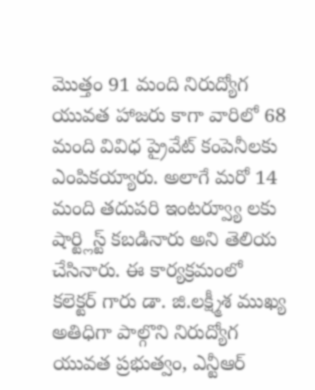మొత్తం 91 మంది నిరుద్యోగ యువత హాజరు కాగా వారిలో 68 మంది వివిధ ప్రైవేట్ కంపెనీలకు ఎంపికయ్యారు. అలాగే మరో 14 మంది తదుపరి ఇంటర్వ్యూ లకు షార్ట్లిస్ట్ కబడినారు అని తెలియ చేసినారు. ఈ కార్యక్రమంలో కలెక్టర్ గారు డా. జి.లక్ష్మీశ ముఖ్య అతిధిగా పాల్గొని నిరుద్యోగ యువత ప్రభుత్వం, ఎన్టీఆర్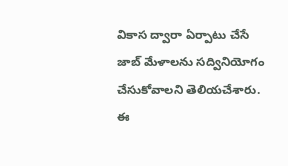వికాస ద్వారా ఏర్పాటు చేసే జాబ్ మేళాలను సద్వినియోగం చేసుకోవాలని తెలియచేశారు. ఈ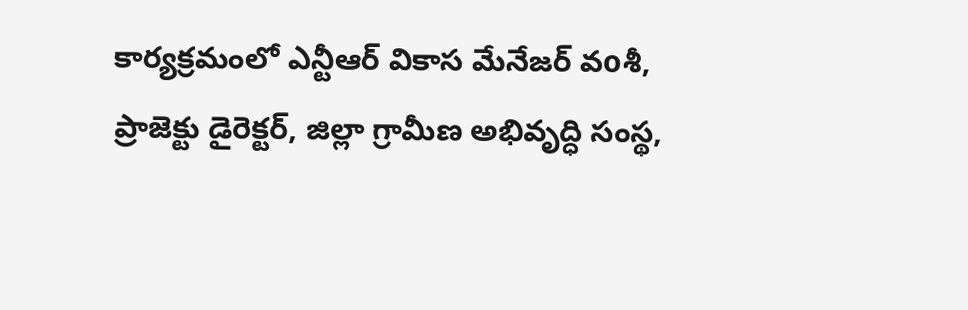కార్యక్రమంలో ఎన్టీఆర్ వికాస మేనేజర్ వoశీ, ప్రాజెక్టు డైరెక్టర్, జిల్లా గ్రామీణ అభివృద్ధి సంస్థ,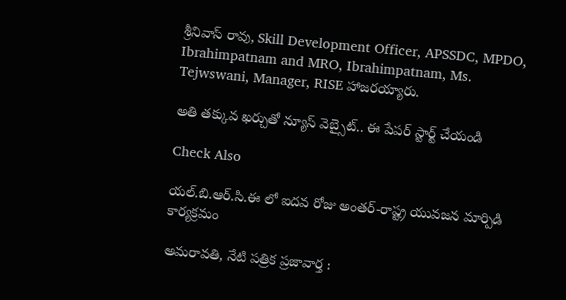శ్రీనివాస్ రావు, Skill Development Officer, APSSDC, MPDO, Ibrahimpatnam and MRO, Ibrahimpatnam, Ms. Tejwswani, Manager, RISE హాజరయ్యారు.

అతి తక్కువ ఖర్చుతో న్యూస్ వెబ్సైట్.. ఈ పేపర్ స్టార్ట్ చేయండి

Check Also

యల్.బి.ఆర్.సి.ఈ లో ఐదవ రోజు అంతర్-రాష్ట్ర యువజన మార్పిడి కార్యక్రమం

అమరావతి, నేటి పత్రిక ప్రజావార్త :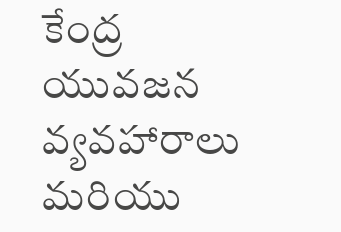కేంద్ర యువజన వ్యవహారాలు మరియు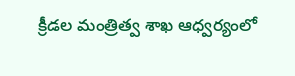క్రీడల మంత్రిత్వ శాఖ ఆధ్వర్యంలో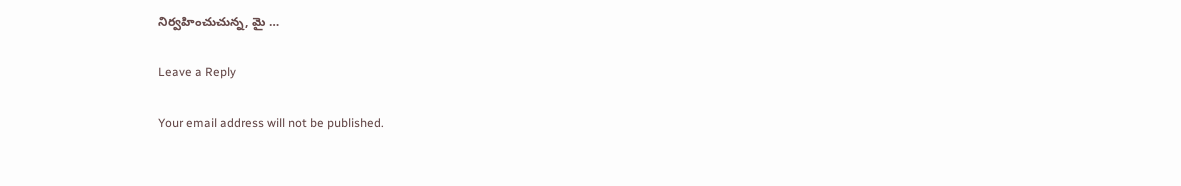నిర్వహించుచున్న, మై …

Leave a Reply

Your email address will not be published.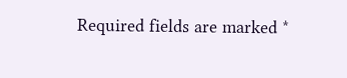Required fields are marked *